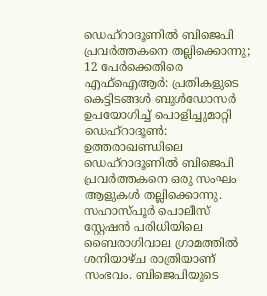ഡെഹ്റാദൂണിൽ ബിജെപി പ്രവർത്തകനെ തല്ലിക്കൊന്നു; 12 പേർക്കെതിരെ എഫ്ഐആർ: പ്രതികളുടെ കെട്ടിടങ്ങൾ ബുൾഡോസർ ഉപയോഗിച്ച് പൊളിച്ചുമാറ്റി
ഡെഹ്റാദൂൺ: ഉത്തരാഖണ്ഡിലെ ഡെഹ്റാദൂണിൽ ബിജെപി പ്രവർത്തകനെ ഒരു സംഘം ആളുകൾ തല്ലിക്കൊന്നു. സഹാസ്പൂർ പൊലീസ് സ്റ്റേഷൻ പരിധിയിലെ ബൈരാഗിവാല ഗ്രാമത്തിൽ ശനിയാഴ്ച രാത്രിയാണ് സംഭവം. ബിജെപിയുടെ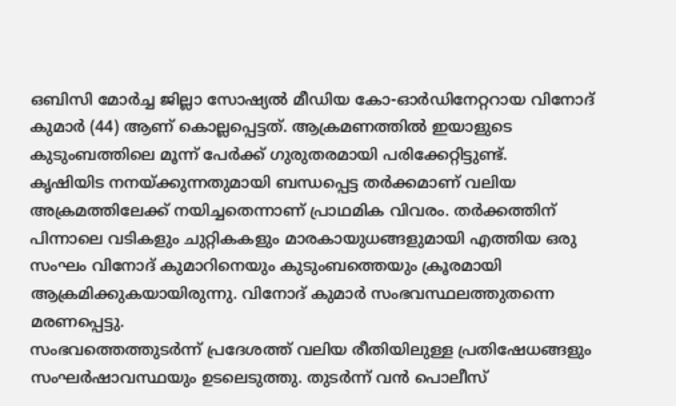ഒബിസി മോർച്ച ജില്ലാ സോഷ്യൽ മീഡിയ കോ-ഓർഡിനേറ്ററായ വിനോദ് കുമാർ (44) ആണ് കൊല്ലപ്പെട്ടത്. ആക്രമണത്തിൽ ഇയാളുടെ കുടുംബത്തിലെ മൂന്ന് പേർക്ക് ഗുരുതരമായി പരിക്കേറ്റിട്ടുണ്ട്.
കൃഷിയിട നനയ്ക്കുന്നതുമായി ബന്ധപ്പെട്ട തർക്കമാണ് വലിയ അക്രമത്തിലേക്ക് നയിച്ചതെന്നാണ് പ്രാഥമിക വിവരം. തർക്കത്തിന് പിന്നാലെ വടികളും ചുറ്റികകളും മാരകായുധങ്ങളുമായി എത്തിയ ഒരു സംഘം വിനോദ് കുമാറിനെയും കുടുംബത്തെയും ക്രൂരമായി ആക്രമിക്കുകയായിരുന്നു. വിനോദ് കുമാർ സംഭവസ്ഥലത്തുതന്നെ മരണപ്പെട്ടു.
സംഭവത്തെത്തുടർന്ന് പ്രദേശത്ത് വലിയ രീതിയിലുള്ള പ്രതിഷേധങ്ങളും സംഘർഷാവസ്ഥയും ഉടലെടുത്തു. തുടർന്ന് വൻ പൊലീസ്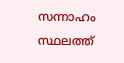സന്നാഹം സ്ഥലത്ത്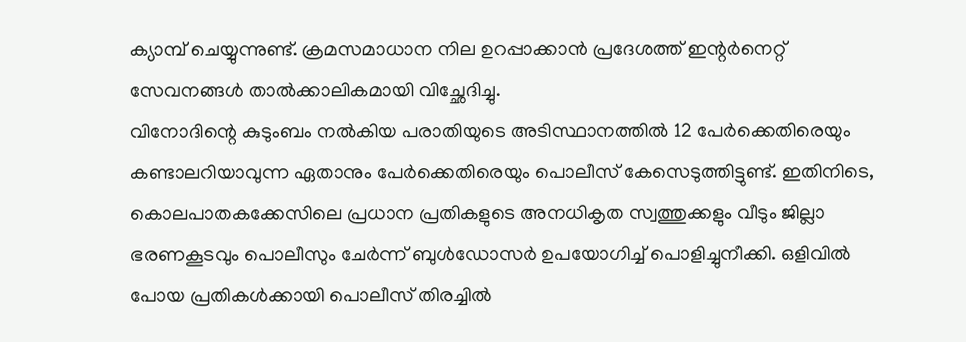ക്യാമ്പ് ചെയ്യുന്നുണ്ട്. ക്രമസമാധാന നില ഉറപ്പാക്കാൻ പ്രദേശത്ത് ഇന്റർനെറ്റ് സേവനങ്ങൾ താൽക്കാലികമായി വിച്ഛേദിച്ചു.
വിനോദിന്റെ കുടുംബം നൽകിയ പരാതിയുടെ അടിസ്ഥാനത്തിൽ 12 പേർക്കെതിരെയും കണ്ടാലറിയാവുന്ന ഏതാനും പേർക്കെതിരെയും പൊലീസ് കേസെടുത്തിട്ടുണ്ട്. ഇതിനിടെ, കൊലപാതകക്കേസിലെ പ്രധാന പ്രതികളുടെ അനധികൃത സ്വത്തുക്കളും വീടും ജില്ലാ ഭരണകൂടവും പൊലീസും ചേർന്ന് ബുൾഡോസർ ഉപയോഗിച്ച് പൊളിച്ചുനീക്കി. ഒളിവിൽ പോയ പ്രതികൾക്കായി പൊലീസ് തിരച്ചിൽ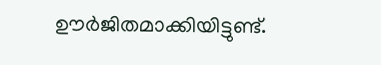ഊർജിതമാക്കിയിട്ടുണ്ട്.